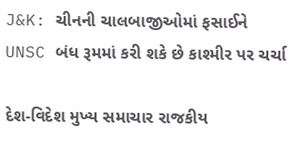J&K: ચીનની ચાલબાજીઓમાં ફસાઈને UNSC બંધ રૂમમાં કરી શકે છે કાશ્મીર પર ચર્ચા

દેશ-વિદેશ મુખ્ય સમાચાર રાજકીય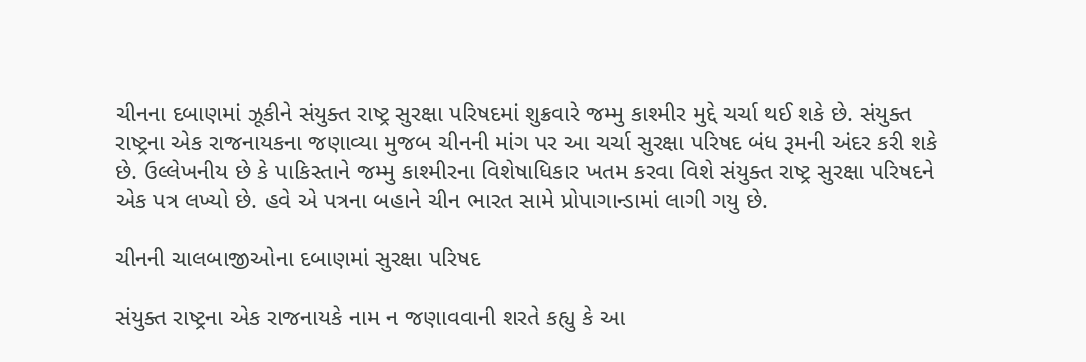ચીનના દબાણમાં ઝૂકીને સંયુક્ત રાષ્ટ્ર સુરક્ષા પરિષદમાં શુક્રવારે જમ્મુ કાશ્મીર મુદ્દે ચર્ચા થઈ શકે છે. સંયુક્ત રાષ્ટ્રના એક રાજનાયકના જણાવ્યા મુજબ ચીનની માંગ પર આ ચર્ચા સુરક્ષા પરિષદ બંધ રૂમની અંદર કરી શકે છે. ઉલ્લેખનીય છે કે પાકિસ્તાને જમ્મુ કાશ્મીરના વિશેષાધિકાર ખતમ કરવા વિશે સંયુક્ત રાષ્ટ્ર સુરક્ષા પરિષદને એક પત્ર લખ્યો છે. હવે એ પત્રના બહાને ચીન ભારત સામે પ્રોપાગાન્ડામાં લાગી ગયુ છે.

ચીનની ચાલબાજીઓના દબાણમાં સુરક્ષા પરિષદ

સંયુક્ત રાષ્ટ્રના એક રાજનાયકે નામ ન જણાવવાની શરતે કહ્યુ કે આ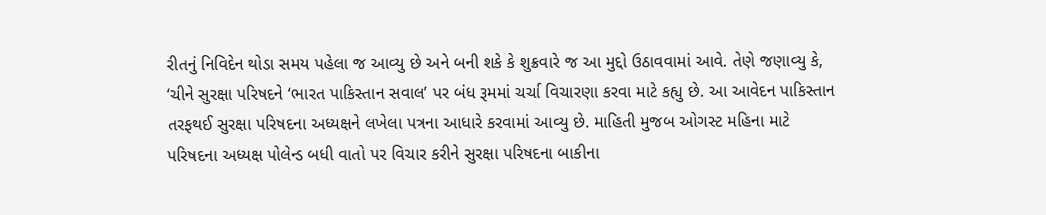રીતનું નિવિદેન થોડા સમય પહેલા જ આવ્યુ છે અને બની શકે કે શુક્રવારે જ આ મુદ્દો ઉઠાવવામાં આવે. તેણે જણાવ્યુ કે, ‘ચીને સુરક્ષા પરિષદને ‘ભારત પાકિસ્તાન સવાલ’ પર બંધ રૂમમાં ચર્ચા વિચારણા કરવા માટે કહ્યુ છે. આ આવેદન પાકિસ્તાન તરફથઈ સુરક્ષા પરિષદના અધ્યક્ષને લખેલા પત્રના આધારે કરવામાં આવ્યુ છે. માહિતી મુજબ ઓગસ્ટ મહિના માટે પરિષદના અધ્યક્ષ પોલેન્ડ બધી વાતો પર વિચાર કરીને સુરક્ષા પરિષદના બાકીના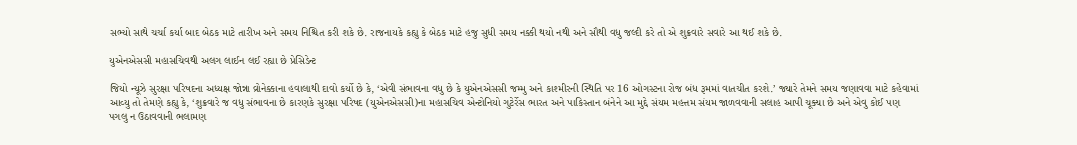સભ્યો સાથે ચર્ચા કર્યા બાદ બેઠક માટે તારીખ અને સમય નિશ્ચિત કરી શકે છે. રાજનાયકે કહ્યુ કે બેઠક માટે હજુ સુધી સમય નક્કી થયો નથી અને સૌથી વધુ જલ્દી કરે તો એ શુક્રવારે સવારે આ થઈ શકે છે.

યુએનએસસી મહાસચિવથી અલગ લાઈન લઈ રહ્યા છે પ્રેસિડેન્ટ

જિયો ન્યૂઝે સુરક્ષા પરિષદના અધ્યક્ષ જોન્ના વ્રોનેક્કાના હવાલાથી દાવો કર્યો છે કે, ‘એવી સંભાવના વધુ છે કે યુએનએસસી જમ્મુ અને કાશ્મીરની સ્થિતિ પર 16 ઓગસ્ટના રોજ બંધ રૂમમાં વાતચીત કરશે.’ જ્યારે તેમને સમય જણાવવા માટે કહેવામાં આવ્યુ તો તેમણે કહ્યુ કે, ‘શુક્રવારે જ વધુ સંભાવના છે કારણકે સુરક્ષા પરિષદ (યુએનએસસી)ના મહાસચિવ એન્ટોનિયો ગુટેર્રેસ ભારત અને પાકિસ્તાન બંનેને આ મુદ્દે સંયમ મહત્તમ સંયમ જાળવવાની સલાહ આપી ચૂક્યા છે અને એવુ કોઈ પણ પગલુ ન ઉઠાવવાની ભલામણ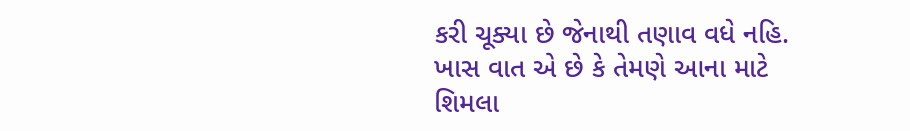કરી ચૂક્યા છે જેનાથી તણાવ વધે નહિ. ખાસ વાત એ છે કે તેમણે આના માટે શિમલા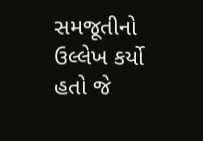સમજૂતીનો ઉલ્લેખ કર્યો હતો જે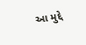આ મુદ્દે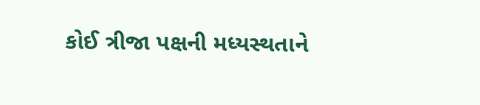કોઈ ત્રીજા પક્ષની મધ્યસ્થતાને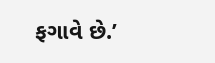ફગાવે છે.’